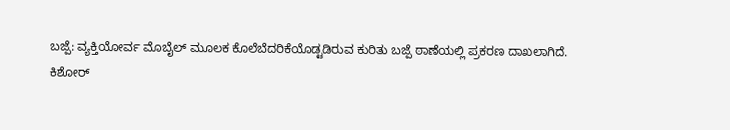ಬಜ್ಪೆ: ವ್ಯಕ್ತಿಯೋರ್ವ ಮೊಬೈಲ್ ಮೂಲಕ ಕೊಲೆಬೆದರಿಕೆಯೊಡ್ಟಡಿರುವ ಕುರಿತು ಬಜ್ಪೆ ಠಾಣೆಯಲ್ಲಿ ಪ್ರಕರಣ ದಾಖಲಾಗಿದೆ.
ಕಿಶೋರ್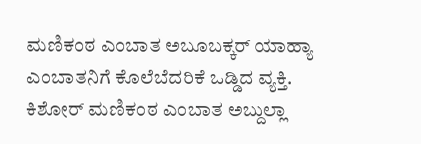ಮಣಿಕಂಠ ಎಂಬಾತ ಅಬೂಬಕ್ಕರ್ ಯಾಹ್ಯಾ ಎಂಬಾತನಿಗೆ ಕೊಲೆಬೆದರಿಕೆ ಒಡ್ಡಿದ ವ್ಯಕ್ತಿ.
ಕಿಶೋರ್ ಮಣಿಕಂಠ ಎಂಬಾತ ಅಬ್ದುಲ್ಲಾ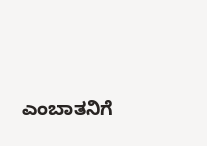ಎಂಬಾತನಿಗೆ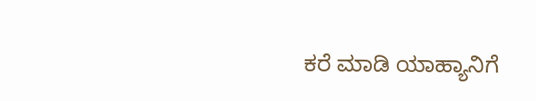ಕರೆ ಮಾಡಿ ಯಾಹ್ಯಾನಿಗೆ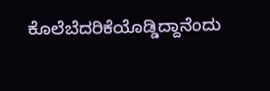ಕೊಲೆಬೆದರಿಕೆಯೊಡ್ಡಿದ್ದಾನೆಂದು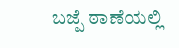ಬಜ್ಪೆ ಠಾಣೆಯಲ್ಲಿ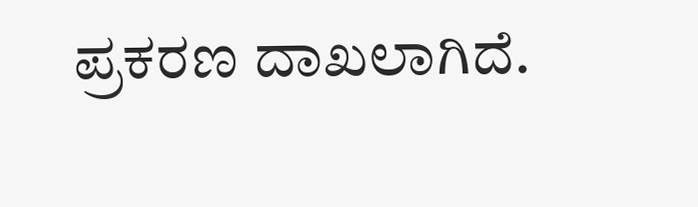ಪ್ರಕರಣ ದಾಖಲಾಗಿದೆ.